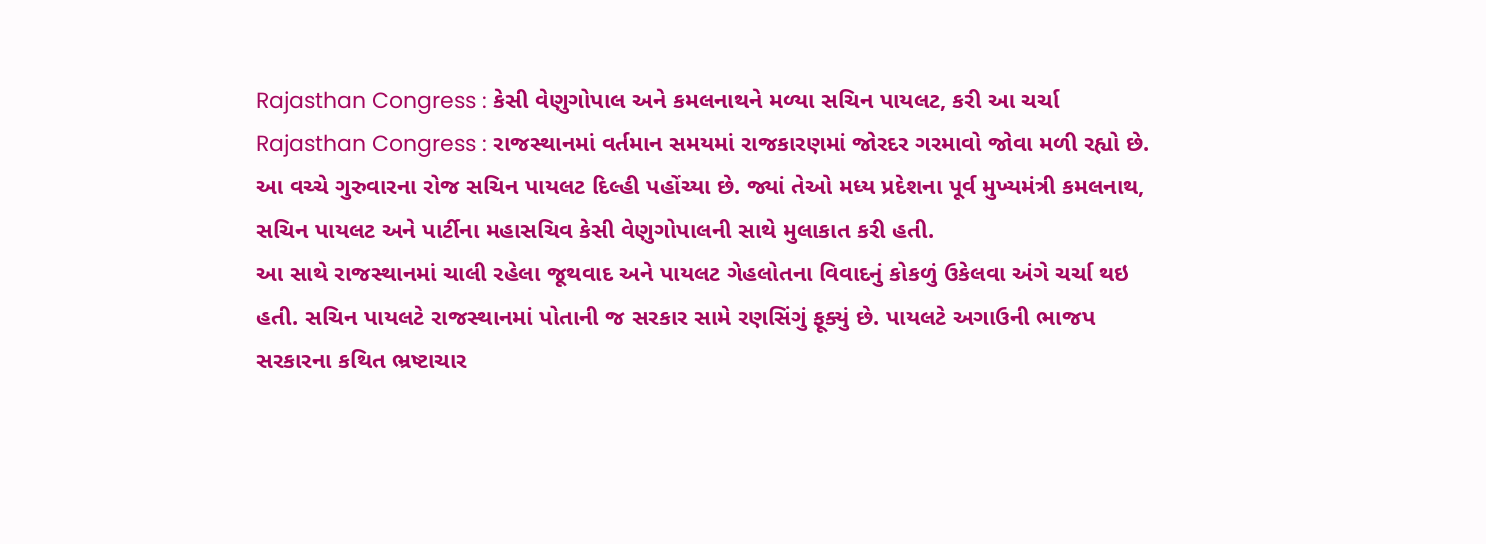Rajasthan Congress : કેસી વેણુગોપાલ અને કમલનાથને મળ્યા સચિન પાયલટ, કરી આ ચર્ચા
Rajasthan Congress : રાજસ્થાનમાં વર્તમાન સમયમાં રાજકારણમાં જોરદર ગરમાવો જોવા મળી રહ્યો છે. આ વચ્ચે ગુરુવારના રોજ સચિન પાયલટ દિલ્હી પહોંચ્યા છે. જ્યાં તેઓ મધ્ય પ્રદેશના પૂર્વ મુખ્યમંત્રી કમલનાથ, સચિન પાયલટ અને પાર્ટીના મહાસચિવ કેસી વેણુગોપાલની સાથે મુલાકાત કરી હતી.
આ સાથે રાજસ્થાનમાં ચાલી રહેલા જૂથવાદ અને પાયલટ ગેહલોતના વિવાદનું કોકળું ઉકેલવા અંગે ચર્ચા થઇ હતી. સચિન પાયલટે રાજસ્થાનમાં પોતાની જ સરકાર સામે રણસિંગું ફૂક્યું છે. પાયલટે અગાઉની ભાજપ સરકારના કથિત ભ્રષ્ટાચાર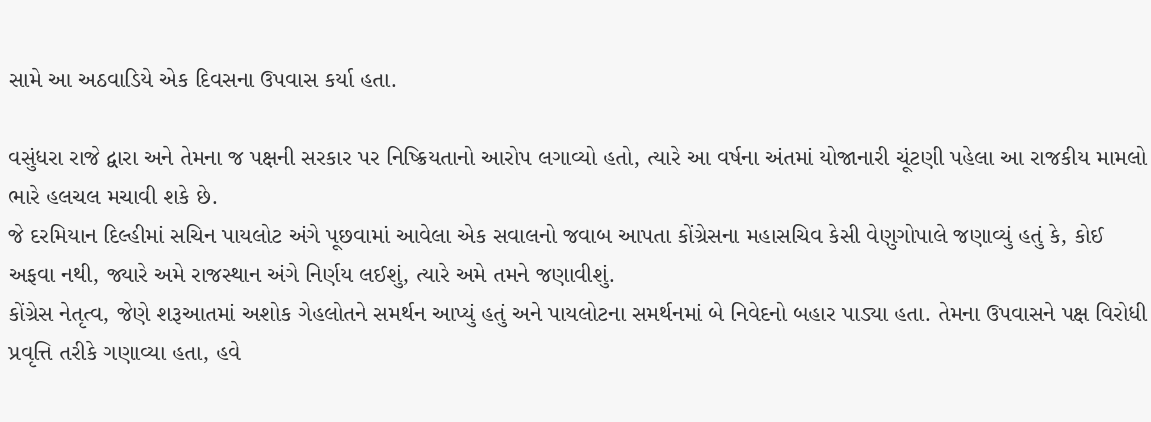સામે આ અઠવાડિયે એક દિવસના ઉપવાસ કર્યા હતા.

વસુંધરા રાજે દ્વારા અને તેમના જ પક્ષની સરકાર પર નિષ્ક્રિયતાનો આરોપ લગાવ્યો હતો, ત્યારે આ વર્ષના અંતમાં યોજાનારી ચૂંટણી પહેલા આ રાજકીય મામલો ભારે હલચલ મચાવી શકે છે.
જે દરમિયાન દિલ્હીમાં સચિન પાયલોટ અંગે પૂછવામાં આવેલા એક સવાલનો જવાબ આપતા કોંગ્રેસના મહાસચિવ કેસી વેણુગોપાલે જણાવ્યું હતું કે, કોઈ અફવા નથી, જ્યારે અમે રાજસ્થાન અંગે નિર્ણય લઈશું, ત્યારે અમે તમને જણાવીશું.
કોંગ્રેસ નેતૃત્વ, જેણે શરૂઆતમાં અશોક ગેહલોતને સમર્થન આપ્યું હતું અને પાયલોટના સમર્થનમાં બે નિવેદનો બહાર પાડ્યા હતા. તેમના ઉપવાસને પક્ષ વિરોધી પ્રવૃત્તિ તરીકે ગણાવ્યા હતા, હવે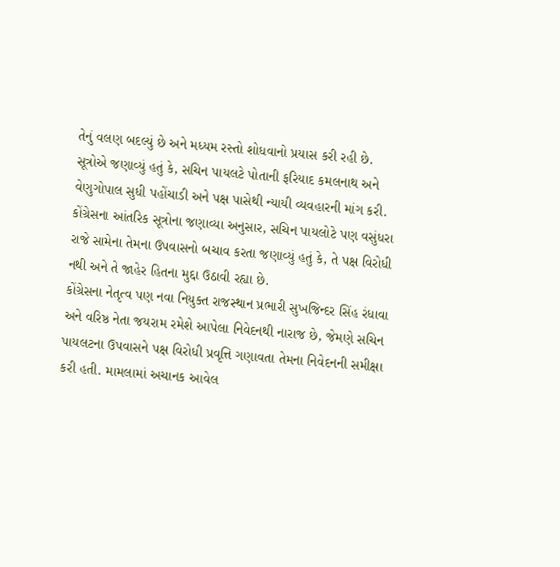તેનું વલણ બદલ્યું છે અને મધ્યમ રસ્તો શોધવાનો પ્રયાસ કરી રહી છે.
સૂત્રોએ જણાવ્યું હતું કે, સચિન પાયલટે પોતાની ફરિયાદ કમલનાથ અને વેણુગોપાલ સુધી પહોંચાડી અને પક્ષ પાસેથી ન્યાયી વ્યવહારની માંગ કરી.
કોંગ્રેસના આંતરિક સૂત્રોના જણાવ્યા અનુસાર, સચિન પાયલોટે પણ વસુંધરા રાજે સામેના તેમના ઉપવાસનો બચાવ કરતા જણાવ્યું હતું કે, તે પક્ષ વિરોધી નથી અને તે જાહેર હિતના મુદ્દા ઉઠાવી રહ્યા છે.
કોંગ્રેસના નેતૃત્વ પણ નવા નિયુક્ત રાજસ્થાન પ્રભારી સુખજિન્દર સિંહ રંધાવા અને વરિષ્ઠ નેતા જયરામ રમેશે આપેલા નિવેદનથી નારાજ છે, જેમણે સચિન પાયલટના ઉપવાસને પક્ષ વિરોધી પ્રવૃત્તિ ગણાવતા તેમના નિવેદનની સમીક્ષા કરી હતી. મામલામાં અચાનક આવેલ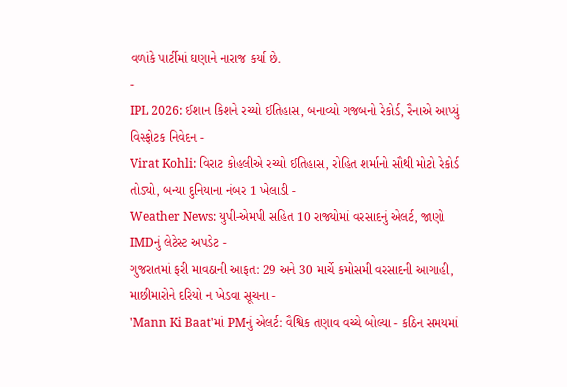વળાંકે પાર્ટીમાં ઘણાને નારાજ કર્યા છે.
-
IPL 2026: ઈશાન કિશને રચ્યો ઈતિહાસ, બનાવ્યો ગજબનો રેકોર્ડ, રૈનાએ આપ્યું વિસ્ફોટક નિવેદન -
Virat Kohli: વિરાટ કોહલીએ રચ્યો ઈતિહાસ, રોહિત શર્માનો સૌથી મોટો રેકોર્ડ તોડ્યો, બન્યા દુનિયાના નંબર 1 ખેલાડી -
Weather News: યુપી-એમપી સહિત 10 રાજ્યોમાં વરસાદનું એલર્ટ, જાણો IMDનું લેટેસ્ટ અપડેટ -
ગુજરાતમાં ફરી માવઠાની આફત: 29 અને 30 માર્ચે કમોસમી વરસાદની આગાહી, માછીમારોને દરિયો ન ખેડવા સૂચના -
'Mann Ki Baat'માં PMનું એલર્ટ: વૈશ્વિક તણાવ વચ્ચે બોલ્યા - કઠિન સમયમાં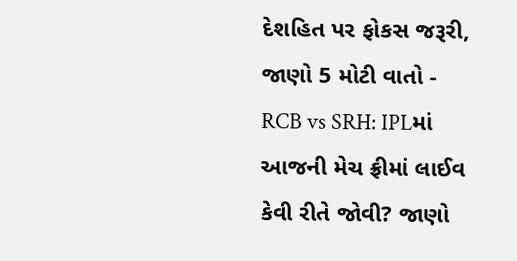દેશહિત પર ફોકસ જરૂરી, જાણો 5 મોટી વાતો -
RCB vs SRH: IPLમાં આજની મેચ ફ્રીમાં લાઈવ કેવી રીતે જોવી? જાણો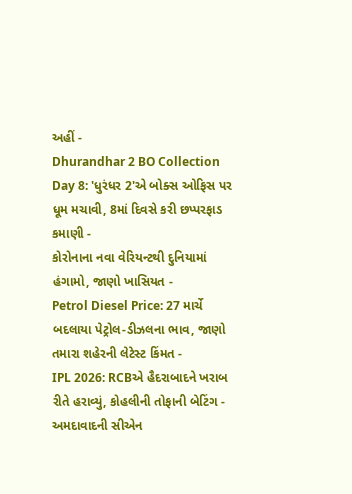અહીં -
Dhurandhar 2 BO Collection Day 8: 'ધુરંધર 2'એ બોક્સ ઓફિસ પર ધૂમ મચાવી, 8માં દિવસે કરી છપ્પરફાડ કમાણી -
કોરોનાના નવા વેરિયન્ટથી દુનિયામાં હંગામો, જાણો ખાસિયત -
Petrol Diesel Price: 27 માર્ચે બદલાયા પેટ્રોલ-ડીઝલના ભાવ, જાણો તમારા શહેરની લેટેસ્ટ કિંમત -
IPL 2026: RCBએ હૈદરાબાદને ખરાબ રીતે હરાવ્યું, કોહલીની તોફાની બેટિંગ -
અમદાવાદની સીએન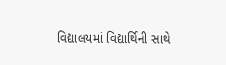વિદ્યાલયમાં વિદ્યાર્થિની સાથે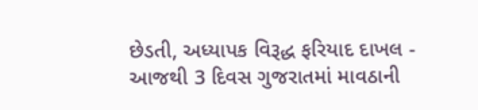છેડતી, અધ્યાપક વિરૂદ્ધ ફરિયાદ દાખલ -
આજથી 3 દિવસ ગુજરાતમાં માવઠાની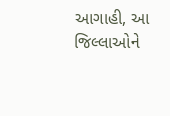આગાહી, આ જિલ્લાઓને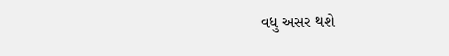વધુ અસર થશે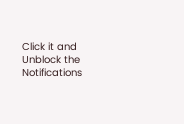Click it and Unblock the Notifications